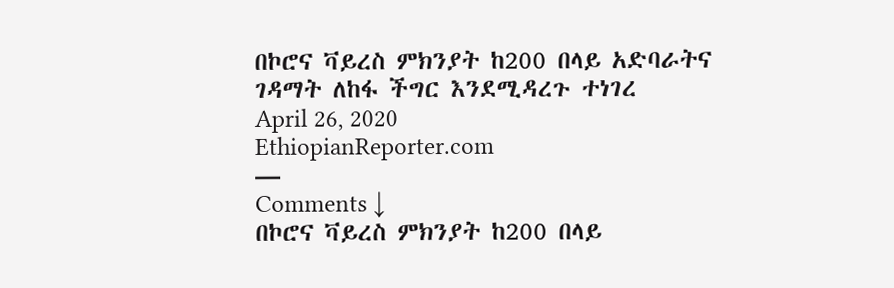በኮሮና ቫይረስ ምክንያት ከ200 በላይ አድባራትና ገዳማት ለከፋ ችግር እንደሚዳረጉ ተነገረ
April 26, 2020
EthiopianReporter.com
—
Comments ↓
በኮሮና ቫይረስ ምክንያት ከ200 በላይ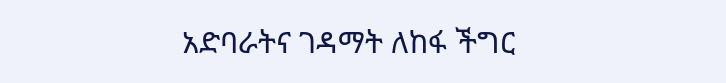አድባራትና ገዳማት ለከፋ ችግር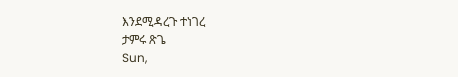እንደሚዳረጉ ተነገረ
ታምሩ ጽጌ
Sun,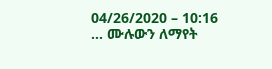04/26/2020 – 10:16
... ሙሉውን ለማየት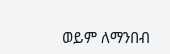ወይም ለማንበብ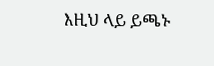እዚህ ላይ ይጫኑ